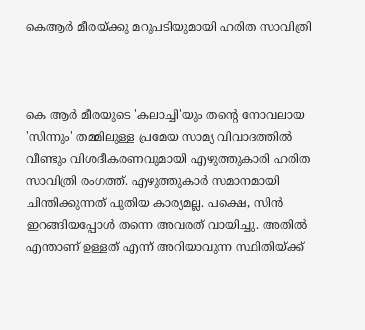കെആര്‍ മീരയ്ക്കു മറുപടിയുമായി ഹരിത സാവിത്രി



കെ ആര്‍ മീരയുടെ 'കലാച്ചി'യും തന്റെ നോവലായ 'സിന്നും' തമ്മിലുള്ള പ്രമേയ സാമ്യ വിവാദത്തില്‍ വീണ്ടും വിശദീകരണവുമായി എഴുത്തുകാരി ഹരിത സാവിത്രി രംഗത്ത്. എഴുത്തുകാര്‍ സമാനമായി ചിന്തിക്കുന്നത് പുതിയ കാര്യമല്ല. പക്ഷെ, സിന്‍ ഇറങ്ങിയപ്പോള്‍ തന്നെ അവരത് വായിച്ചു. അതില്‍ എന്താണ് ഉള്ളത് എന്ന് അറിയാവുന്ന സ്ഥിതിയ്ക്ക്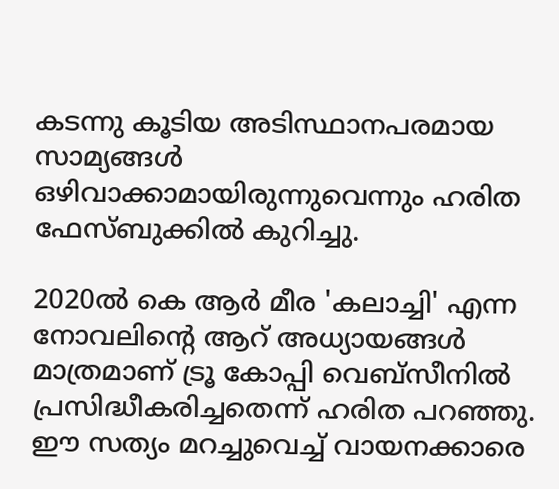കടന്നു കൂടിയ അടിസ്ഥാനപരമായ സാമ്യങ്ങള്‍ ഒഴിവാക്കാമായിരുന്നുവെന്നും ഹരിത ഫേസ്ബുക്കില്‍ കുറിച്ചു.

2020ല്‍ കെ ആര്‍ മീര 'കലാച്ചി' എന്ന നോവലിന്റെ ആറ് അധ്യായങ്ങള്‍ മാത്രമാണ് ട്രൂ കോപ്പി വെബ്സീനില്‍ പ്രസിദ്ധീകരിച്ചതെന്ന് ഹരിത പറഞ്ഞു. ഈ സത്യം മറച്ചുവെച്ച് വായനക്കാരെ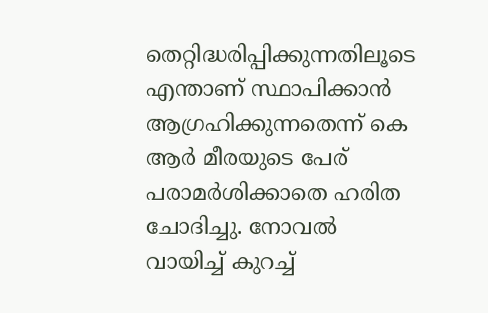തെറ്റിദ്ധരിപ്പിക്കുന്നതിലൂടെ എന്താണ് സ്ഥാപിക്കാന്‍ ആഗ്രഹിക്കുന്നതെന്ന് കെ ആര്‍ മീരയുടെ പേര് പരാമര്‍ശിക്കാതെ ഹരിത ചോദിച്ചു. നോവല്‍ വായിച്ച് കുറച്ച്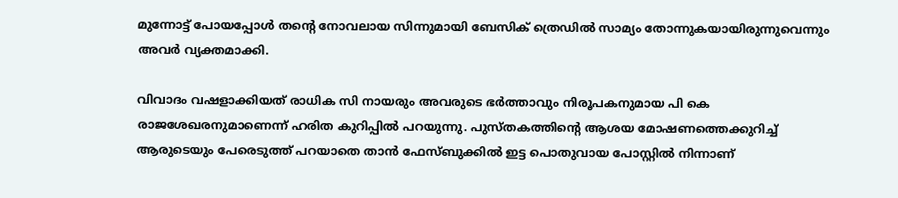മുന്നോട്ട് പോയപ്പോള്‍ തന്റെ നോവലായ സിന്നുമായി ബേസിക് ത്രെഡില്‍ സാമ്യം തോന്നുകയായിരുന്നുവെന്നും അവര്‍ വ്യക്തമാക്കി.

വിവാദം വഷളാക്കിയത് രാധിക സി നായരും അവരുടെ ഭര്‍ത്താവും നിരൂപകനുമായ പി കെ രാജശേഖരനുമാണെന്ന് ഹരിത കുറിപ്പില്‍ പറയുന്നു. പുസ്തകത്തിന്റെ ആശയ മോഷണത്തെക്കുറിച്ച് ആരുടെയും പേരെടുത്ത് പറയാതെ താന്‍ ഫേസ്ബുക്കില്‍ ഇട്ട പൊതുവായ പോസ്റ്റില്‍ നിന്നാണ്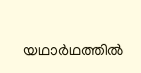യഥാര്‍ഥത്തില്‍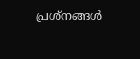പ്രശ്‌നങ്ങള്‍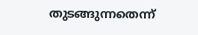തുടങ്ങുന്നതെന്ന്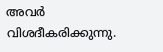അവര്‍ വിശദീകരിക്കുന്നു.